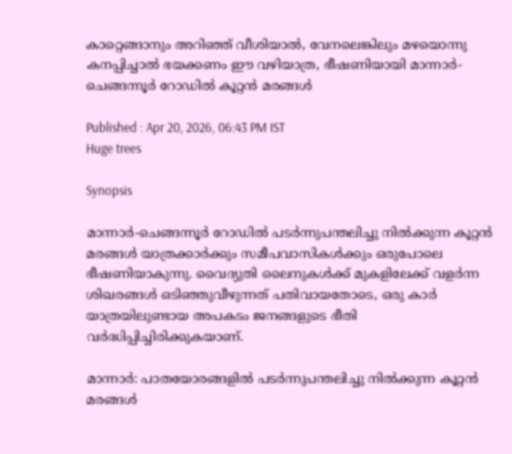കാറ്റെങ്ങാനും അറിഞ്ഞ് വീശിയാൽ, വേനലെങ്കിലും മഴയൊന്നു കനപ്പിച്ചാൽ ഭയക്കണം ഈ വഴിയാത്ര, ഭീഷണിയായി മാന്നാർ-ചെങ്ങന്നൂർ റോഡിൽ കൂറ്റൻ മരങ്ങൾ

Published : Apr 20, 2026, 06:43 PM IST
Huge trees

Synopsis

മാന്നാർ-ചെങ്ങന്നൂർ റോഡിൽ പടർന്നുപന്തലിച്ചു നിൽക്കുന്ന കൂറ്റൻ മരങ്ങൾ യാത്രക്കാർക്കും സമീപവാസികൾക്കും ഒരുപോലെ ഭീഷണിയാകുന്നു. വൈദ്യുതി ലൈനുകൾക്ക് മുകളിലേക്ക് വളർന്ന ശിഖരങ്ങൾ ഒടിഞ്ഞുവീഴുന്നത് പതിവായതോടെ, ഒരു കാർ യാത്രയിലുണ്ടായ അപകടം ജനങ്ങളുടെ ഭീതി വർദ്ധിപ്പിച്ചിരിക്കുകയാണ്.

മാന്നാർ: പാതയോരങ്ങളിൽ പടർന്നുപന്തലിച്ചു നിൽക്കുന്ന കൂറ്റൻ മരങ്ങൾ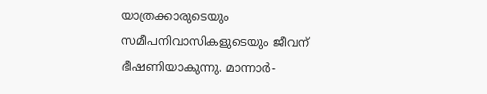യാത്രക്കാരുടെയും സമീപനിവാസികളുടെയും ജീവന് ഭീഷണിയാകുന്നു. മാന്നാർ-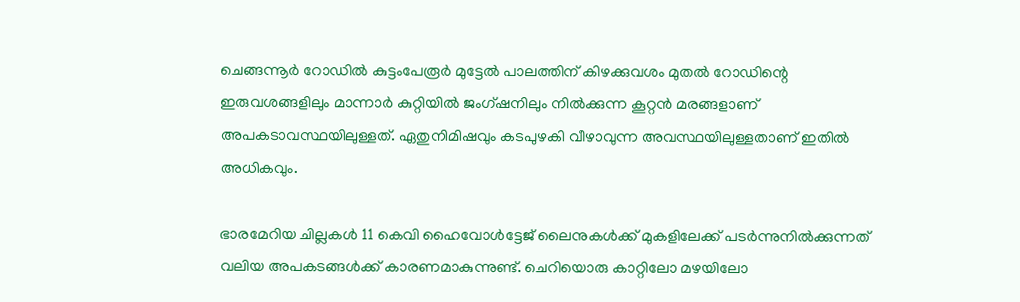ചെങ്ങന്നൂർ റോഡിൽ കുട്ടംപേരൂർ മുട്ടേൽ പാലത്തിന് കിഴക്കുവശം മുതൽ റോഡിന്റെ ഇരുവശങ്ങളിലും മാന്നാർ കുറ്റിയിൽ ജംഗ്ഷനിലും നിൽക്കുന്ന കൂറ്റൻ മരങ്ങളാണ് അപകടാവസ്ഥയിലുള്ളത്. ഏതുനിമിഷവും കടപുഴകി വീഴാവുന്ന അവസ്ഥയിലുള്ളതാണ് ഇതിൽ അധികവും.

ഭാരമേറിയ ചില്ലകൾ 11 കെവി ഹൈവോൾട്ടേജ് ലൈനുകൾക്ക് മുകളിലേക്ക് പടർന്നുനിൽക്കുന്നത് വലിയ അപകടങ്ങൾക്ക് കാരണമാകുന്നുണ്ട്. ചെറിയൊരു കാറ്റിലോ മഴയിലോ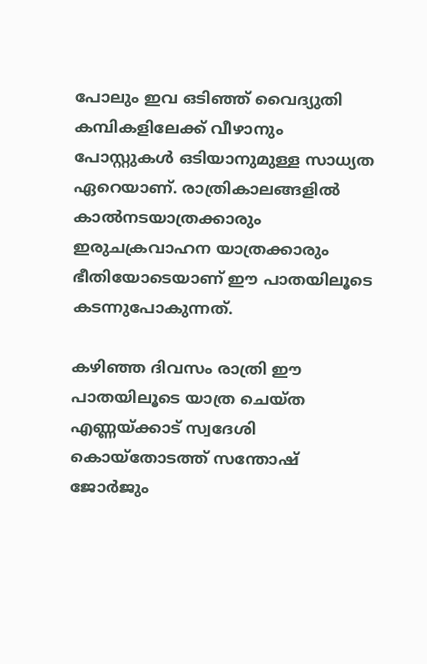പോലും ഇവ ഒടിഞ്ഞ് വൈദ്യുതി കമ്പികളിലേക്ക് വീഴാനും പോസ്റ്റുകൾ ഒടിയാനുമുള്ള സാധ്യത ഏറെയാണ്. രാത്രികാലങ്ങളിൽ കാൽനടയാത്രക്കാരും ഇരുചക്രവാഹന യാത്രക്കാരും ഭീതിയോടെയാണ് ഈ പാതയിലൂടെ കടന്നുപോകുന്നത്.

കഴിഞ്ഞ ദിവസം രാത്രി ഈ പാതയിലൂടെ യാത്ര ചെയ്ത എണ്ണയ്ക്കാട് സ്വദേശി കൊയ്‌തോടത്ത് സന്തോഷ് ജോർജും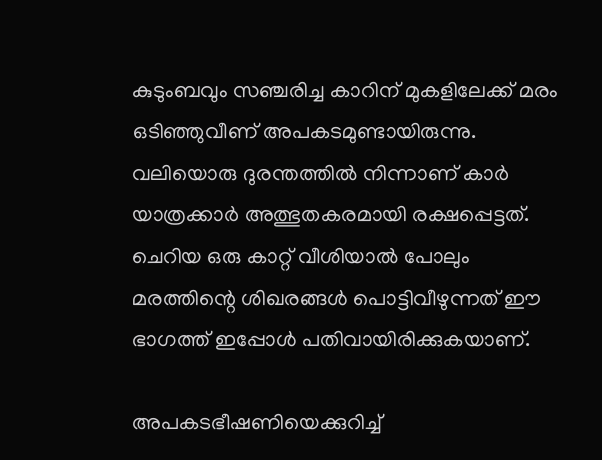കുടുംബവും സഞ്ചരിച്ച കാറിന് മുകളിലേക്ക് മരം ഒടിഞ്ഞുവീണ് അപകടമുണ്ടായിരുന്നു. വലിയൊരു ദുരന്തത്തിൽ നിന്നാണ് കാർ യാത്രക്കാർ അത്ഭുതകരമായി രക്ഷപ്പെട്ടത്. ചെറിയ ഒരു കാറ്റ് വീശിയാൽ പോലും മരത്തിന്റെ ശിഖരങ്ങൾ പൊട്ടിവീഴുന്നത് ഈ ഭാഗത്ത് ഇപ്പോൾ പതിവായിരിക്കുകയാണ്.

അപകടഭീഷണിയെക്കുറിച്ച്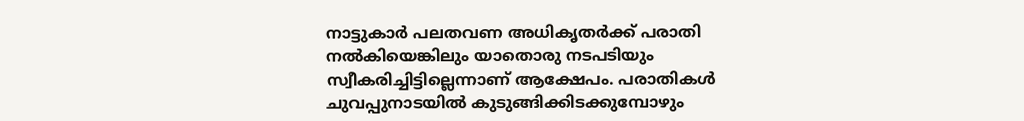നാട്ടുകാർ പലതവണ അധികൃതർക്ക് പരാതി നൽകിയെങ്കിലും യാതൊരു നടപടിയും സ്വീകരിച്ചിട്ടില്ലെന്നാണ് ആക്ഷേപം. പരാതികൾ ചുവപ്പുനാടയിൽ കുടുങ്ങിക്കിടക്കുമ്പോഴും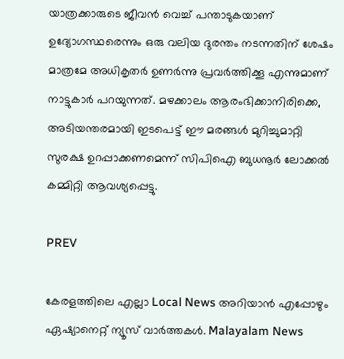യാത്രക്കാരുടെ ജീവൻ വെച്ച് പന്താടുകയാണ് ഉദ്യോഗസ്ഥരെന്നും ഒരു വലിയ ദുരന്തം നടന്നതിന് ശേഷം മാത്രമേ അധികൃതർ ഉണർന്നു പ്രവർത്തിക്കൂ എന്നുമാണ് നാട്ടുകാർ പറയുന്നത്. മഴക്കാലം ആരംഭിക്കാനിരിക്കെ, അടിയന്തരമായി ഇടപെട്ട് ഈ മരങ്ങൾ മുറിച്ചുമാറ്റി സുരക്ഷ ഉറപ്പാക്കണമെന്ന് സിപിഐ ബുധനൂർ ലോക്കൽ കമ്മിറ്റി ആവശ്യപ്പെട്ടു.

PREV

കേരളത്തിലെ എല്ലാ Local News അറിയാൻ എപ്പോഴും ഏഷ്യാനെറ്റ് ന്യൂസ് വാർത്തകൾ. Malayalam News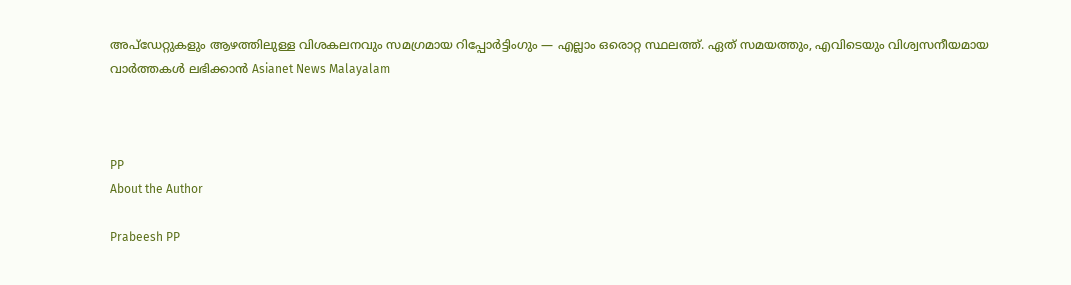അപ്‌ഡേറ്റുകളും ആഴത്തിലുള്ള വിശകലനവും സമഗ്രമായ റിപ്പോർട്ടിംഗും — എല്ലാം ഒരൊറ്റ സ്ഥലത്ത്. ഏത് സമയത്തും, എവിടെയും വിശ്വസനീയമായ വാർത്തകൾ ലഭിക്കാൻ Asianet News Malayalam



PP
About the Author

Prabeesh PP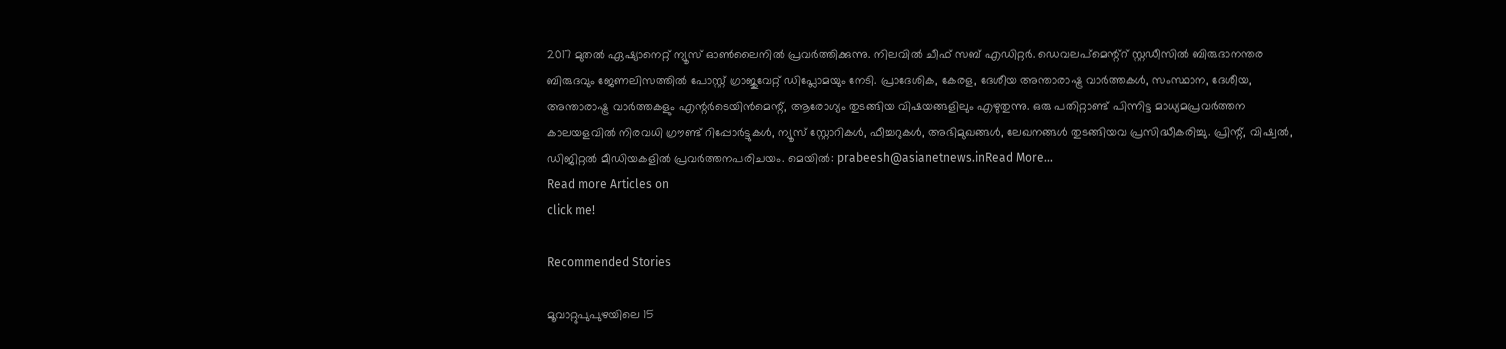2017 മുതല്‍ ഏഷ്യാനെറ്റ് ന്യൂസ് ഓണ്‍ലൈനില്‍ പ്രവര്‍ത്തിക്കുന്നു. നിലവില്‍ ചീഫ് സബ് എഡിറ്റര്‍. ഡെവലപ്മെന്റ്റ് സ്റ്റഡീസിൽ ബിരുദാനന്തര ബിരുദവും ജേണലിസത്തില്‍ പോസ്റ്റ് ഗ്രാജുവേറ്റ് ഡിപ്ലോമയും നേടി. പ്രാദേശിക, കേരള, ദേശീയ അന്താരാഷ്ട്ര വാർത്തകൾ, സംസ്ഥാന, ദേശീയ, അന്താരാഷ്ട്ര വാര്‍ത്തകളും എന്റര്‍ടെയിന്‍മെന്റ്, ആരോഗ്യം തുടങ്ങിയ വിഷയങ്ങളിലും എഴുതുന്നു. ഒരു പതിറ്റാണ്ട് പിന്നിട്ട മാധ്യമപ്രവര്‍ത്തന കാലയളവില്‍ നിരവധി ഗ്രൗണ്ട് റിപ്പോര്‍ട്ടുകള്‍, ന്യൂസ് സ്റ്റോറികള്‍, ഫീച്ചറുകള്‍, അഭിമുഖങ്ങള്‍, ലേഖനങ്ങള്‍ തുടങ്ങിയവ പ്രസിദ്ധീകരിച്ചു. പ്രിന്റ്, വിഷ്വല്‍, ഡിജിറ്റല്‍ മീഡിയകളില്‍ പ്രവര്‍ത്തനപരിചയം. മെയില്‍: prabeesh@asianetnews.inRead More...
Read more Articles on
click me!

Recommended Stories

മൂവാറ്റുപുപുഴയിലെ 15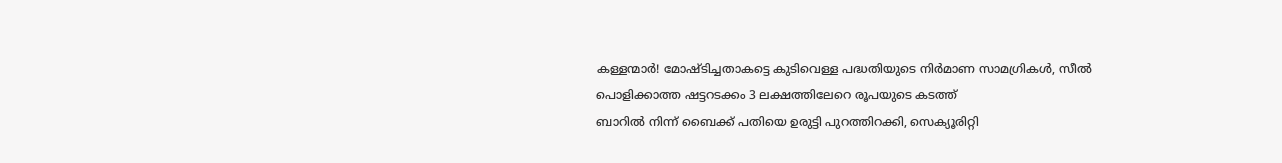കള്ളന്മാര്‍! മോഷ്ടിച്ചതാകട്ടെ കുടിവെള്ള പദ്ധതിയുടെ നിര്‍മാണ സാമഗ്രികൾ, സീൽ പൊളിക്കാത്ത ഷട്ടറടക്കം 3 ലക്ഷത്തിലേറെ രൂപയുടെ കടത്ത്
ബാറിൽ നിന്ന് ബൈക്ക് പതിയെ ഉരുട്ടി പുറത്തിറക്കി, സെക്യൂരിറ്റി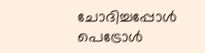ചോദിച്ചപ്പോൾ പെട്രോൾ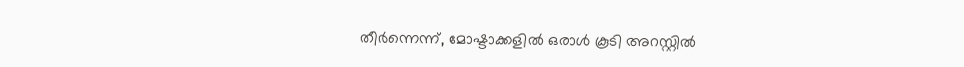തീർന്നെന്ന്, മോഷ്ടാക്കളിൽ ഒരാൾ കൂടി അറസ്റ്റിൽ